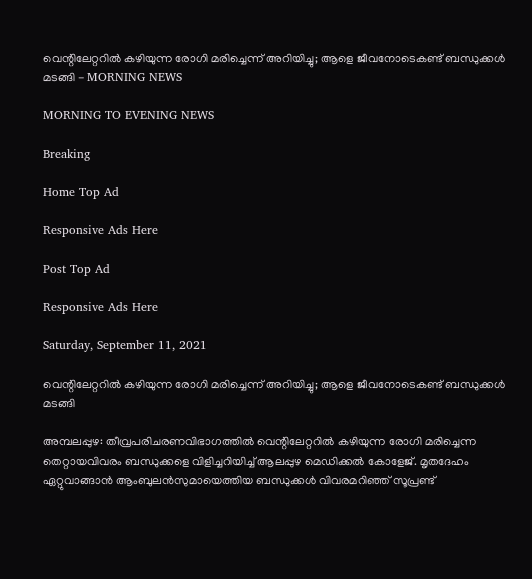വെന്റിലേറ്ററില്‍ കഴിയുന്ന രോഗി മരിച്ചെന്ന് അറിയിച്ചു; ആളെ ജീവനോടെകണ്ട് ബന്ധുക്കള്‍ മടങ്ങി - MORNING NEWS

MORNING TO EVENING NEWS

Breaking

Home Top Ad

Responsive Ads Here

Post Top Ad

Responsive Ads Here

Saturday, September 11, 2021

വെന്റിലേറ്ററില്‍ കഴിയുന്ന രോഗി മരിച്ചെന്ന് അറിയിച്ചു; ആളെ ജീവനോടെകണ്ട് ബന്ധുക്കള്‍ മടങ്ങി

അമ്പലപ്പുഴ: തീവ്രപരിചരണവിഭാഗത്തിൽ വെന്റിലേറ്ററിൽ കഴിയുന്ന രോഗി മരിച്ചെന്ന തെറ്റായവിവരം ബന്ധുക്കളെ വിളിച്ചറിയിച്ച് ആലപ്പുഴ മെഡിക്കൽ കോളേജ്. മൃതദേഹം ഏറ്റുവാങ്ങാൻ ആംബുലൻസുമായെത്തിയ ബന്ധുക്കൾ വിവരമറിഞ്ഞ് സൂപ്രണ്ട്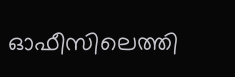ഓഫീസിലെത്തി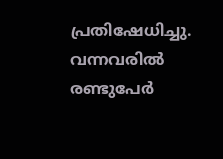പ്രതിഷേധിച്ചു. വന്നവരിൽ രണ്ടുപേർ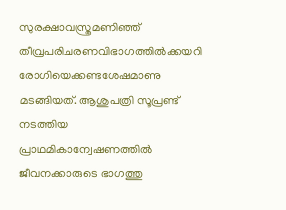സുരക്ഷാവസ്ത്രമണിഞ്ഞ് തീവ്രപരിചരണവിഭാഗത്തിൽക്കയറി രോഗിയെക്കണ്ടശേഷമാണു മടങ്ങിയത്. ആശുപത്രി സൂപ്രണ്ട് നടത്തിയ പ്രാഥമികാന്വേഷണത്തിൽ ജീവനക്കാരുടെ ഭാഗത്തു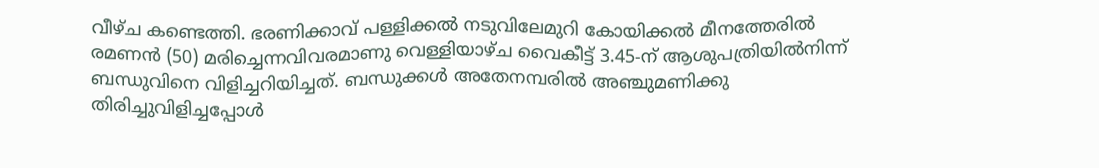വീഴ്ച കണ്ടെത്തി. ഭരണിക്കാവ് പള്ളിക്കൽ നടുവിലേമുറി കോയിക്കൽ മീനത്തേരിൽ രമണൻ (50) മരിച്ചെന്നവിവരമാണു വെള്ളിയാഴ്ച വൈകീട്ട് 3.45-ന് ആശുപത്രിയിൽനിന്ന് ബന്ധുവിനെ വിളിച്ചറിയിച്ചത്. ബന്ധുക്കൾ അതേനമ്പരിൽ അഞ്ചുമണിക്കു തിരിച്ചുവിളിച്ചപ്പോൾ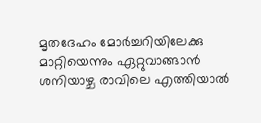മൃതദേഹം മോർച്ചറിയിലേക്കു മാറ്റിയെന്നും ഏറ്റുവാങ്ങാൻ ശനിയാഴ്ച രാവിലെ എത്തിയാൽ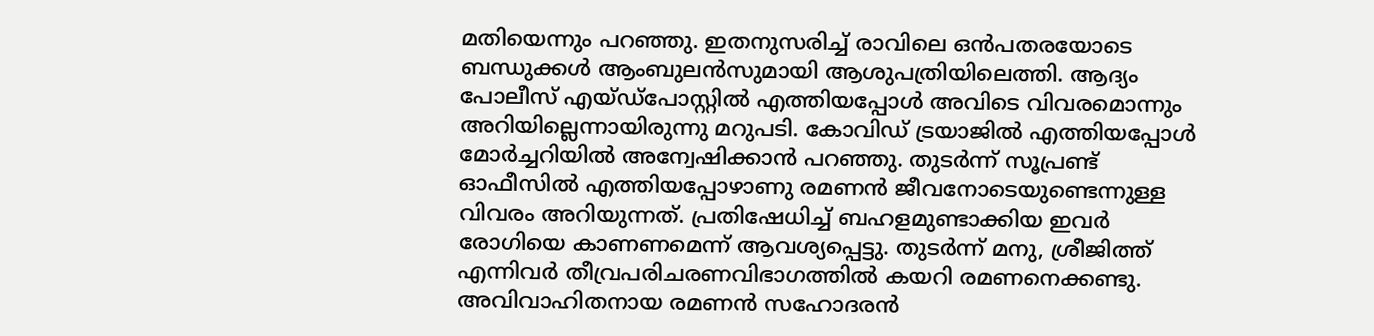മതിയെന്നും പറഞ്ഞു. ഇതനുസരിച്ച് രാവിലെ ഒൻപതരയോടെ ബന്ധുക്കൾ ആംബുലൻസുമായി ആശുപത്രിയിലെത്തി. ആദ്യം പോലീസ് എയ്ഡ്പോസ്റ്റിൽ എത്തിയപ്പോൾ അവിടെ വിവരമൊന്നും അറിയില്ലെന്നായിരുന്നു മറുപടി. കോവിഡ് ട്രയാജിൽ എത്തിയപ്പോൾ മോർച്ചറിയിൽ അന്വേഷിക്കാൻ പറഞ്ഞു. തുടർന്ന് സൂപ്രണ്ട് ഓഫീസിൽ എത്തിയപ്പോഴാണു രമണൻ ജീവനോടെയുണ്ടെന്നുള്ള വിവരം അറിയുന്നത്. പ്രതിഷേധിച്ച് ബഹളമുണ്ടാക്കിയ ഇവർ രോഗിയെ കാണണമെന്ന് ആവശ്യപ്പെട്ടു. തുടർന്ന് മനു, ശ്രീജിത്ത് എന്നിവർ തീവ്രപരിചരണവിഭാഗത്തിൽ കയറി രമണനെക്കണ്ടു. അവിവാഹിതനായ രമണൻ സഹോദരൻ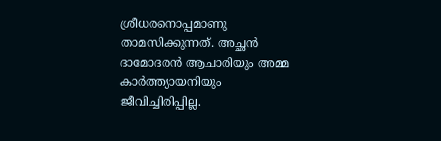ശ്രീധരനൊപ്പമാണു താമസിക്കുന്നത്. അച്ഛൻ ദാമോദരൻ ആചാരിയും അമ്മ കാർത്ത്യായനിയും ജീവിച്ചിരിപ്പില്ല.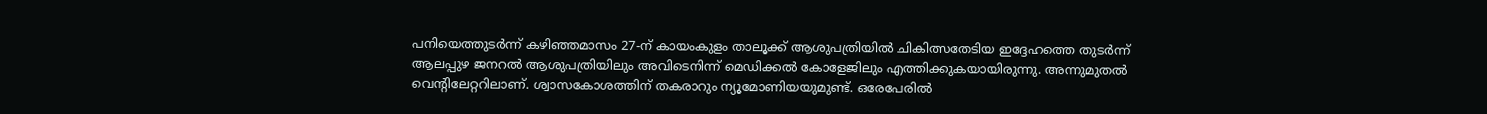പനിയെത്തുടർന്ന് കഴിഞ്ഞമാസം 27-ന് കായംകുളം താലൂക്ക് ആശുപത്രിയിൽ ചികിത്സതേടിയ ഇദ്ദേഹത്തെ തുടർന്ന് ആലപ്പുഴ ജനറൽ ആശുപത്രിയിലും അവിടെനിന്ന് മെഡിക്കൽ കോളേജിലും എത്തിക്കുകയായിരുന്നു. അന്നുമുതൽ വെന്റിലേറ്ററിലാണ്. ശ്വാസകോശത്തിന് തകരാറും ന്യൂമോണിയയുമുണ്ട്. ഒരേപേരിൽ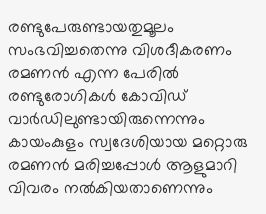രണ്ടുപേരുണ്ടായതുമൂലം സംഭവിച്ചതെന്നു വിശദീകരണം രമണൻ എന്ന പേരിൽ രണ്ടുരോഗികൾ കോവിഡ് വാർഡിലുണ്ടായിരുന്നെന്നും കായംകുളം സ്വദേശിയായ മറ്റൊരു രമണൻ മരിച്ചപ്പോൾ ആളുമാറി വിവരം നൽകിയതാണെന്നും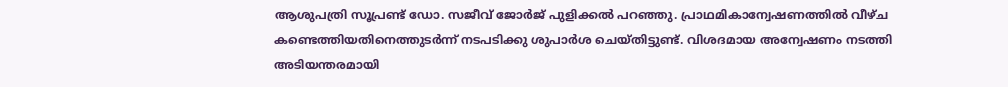ആശുപത്രി സൂപ്രണ്ട് ഡോ. സജീവ് ജോർജ് പുളിക്കൽ പറഞ്ഞു. പ്രാഥമികാന്വേഷണത്തിൽ വീഴ്ച കണ്ടെത്തിയതിനെത്തുടർന്ന് നടപടിക്കു ശുപാർശ ചെയ്തിട്ടുണ്ട്. വിശദമായ അന്വേഷണം നടത്തി അടിയന്തരമായി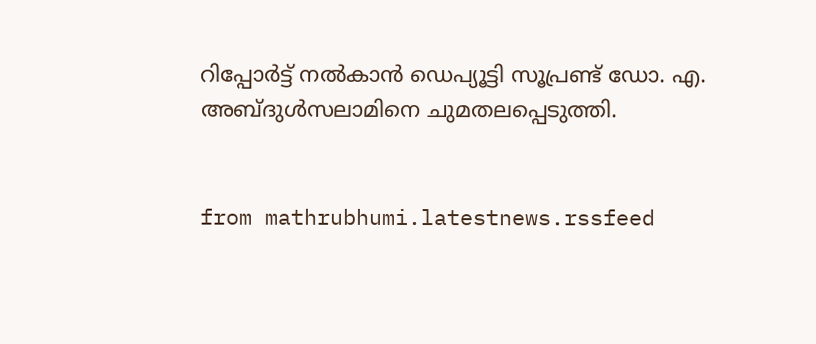റിപ്പോർട്ട് നൽകാൻ ഡെപ്യൂട്ടി സൂപ്രണ്ട് ഡോ. എ. അബ്ദുൾസലാമിനെ ചുമതലപ്പെടുത്തി.


from mathrubhumi.latestnews.rssfeed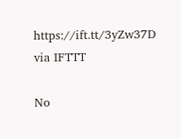https://ift.tt/3yZw37D
via IFTTT

No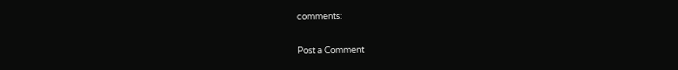comments:

Post a Comment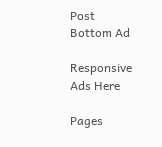Post Bottom Ad

Responsive Ads Here

Pages